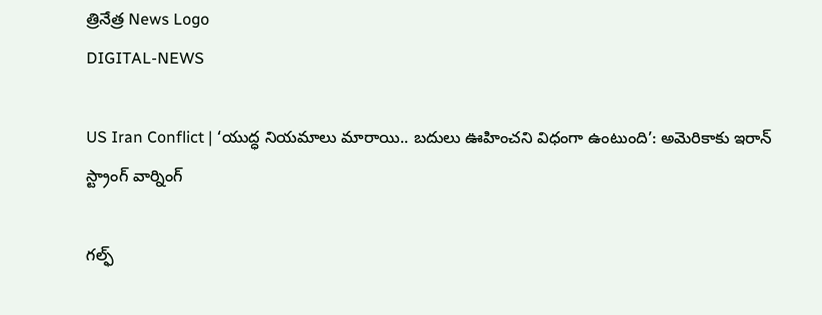త్రినేత్ర News Logo
DIGITAL-NEWS

US Iran Conflict | ‘యుద్ధ నియమాలు మారాయి.. బదులు ఊహించని విధంగా ఉంటుంది’: అమెరికాకు ఇరాన్ స్ట్రాంగ్ వార్నింగ్

గల్ఫ్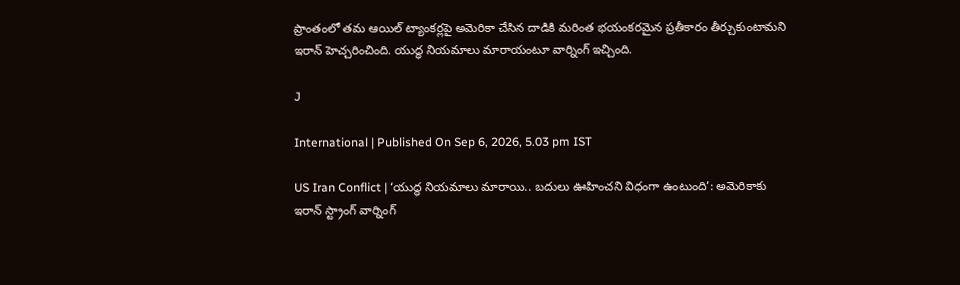ప్రాంతంలో తమ ఆయిల్ ట్యాంకర్లపై అమెరికా చేసిన దాడికి మరింత భయంకరమైన ప్రతీకారం తీర్చుకుంటామని ఇరాన్ హెచ్చరించింది. యుద్ధ నియమాలు మారాయంటూ వార్నింగ్ ఇచ్చింది.

J

International | Published On Sep 6, 2026, 5.03 pm IST

US Iran Conflict | ‘యుద్ధ నియమాలు మారాయి.. బదులు ఊహించని విధంగా ఉంటుంది’: అమెరికాకు ఇరాన్ స్ట్రాంగ్ వార్నింగ్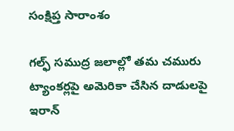సంక్షిప్త సారాంశం

గల్ఫ్ సముద్ర జలాల్లో తమ చమురు ట్యాంకర్లపై అమెరికా చేసిన దాడులపై ఇరాన్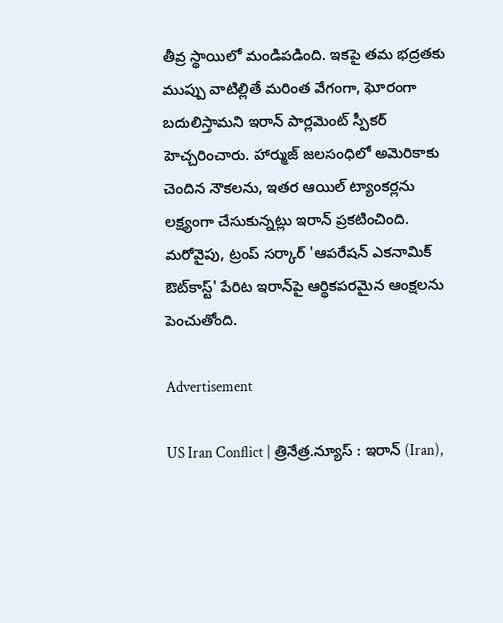తీవ్ర స్థాయిలో మండిపడింది. ఇకపై తమ భద్రతకు ముప్పు వాటిల్లితే మరింత వేగంగా, ఘోరంగా బదులిస్తామని ఇరాన్ పార్లమెంట్ స్పీకర్ హెచ్చరించారు. హార్ముజ్ జలసంధిలో అమెరికాకు చెందిన నౌకలను, ఇతర ఆయిల్ ట్యాంకర్లను లక్ష్యంగా చేసుకున్నట్లు ఇరాన్ ప్రకటించింది. మరోవైపు, ట్రంప్ సర్కార్ 'ఆపరేషన్ ఎకనామిక్ ఔట్‌కాస్ట్' పేరిట ఇరాన్‌పై ఆర్థికపరమైన ఆంక్షలను పెంచుతోంది.

Advertisement

US Iran Conflict | త్రినేత్ర.న్యూస్ : ఇరాన్ (Iran),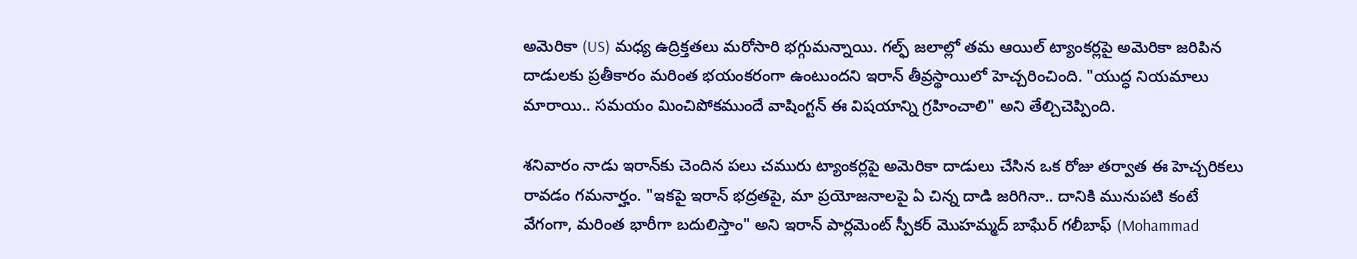అమెరికా (US) మధ్య ఉద్రిక్తతలు మరోసారి భగ్గుమన్నాయి. గల్ఫ్ జలాల్లో తమ ఆయిల్ ట్యాంకర్లపై అమెరికా జరిపిన దాడులకు ప్రతీకారం మరింత భయంకరంగా ఉంటుందని ఇరాన్ తీవ్రస్థాయిలో హెచ్చరించింది. "యుద్ధ నియమాలు మారాయి.. సమయం మించిపోకముందే వాషింగ్టన్ ఈ విషయాన్ని గ్రహించాలి" అని తేల్చిచెప్పింది.

శనివారం నాడు ఇరాన్‌కు చెందిన పలు చమురు ట్యాంకర్లపై అమెరికా దాడులు చేసిన ఒక రోజు తర్వాత ఈ హెచ్చరికలు రావడం గమనార్హం. "ఇకపై ఇరాన్ భద్రతపై, మా ప్రయోజనాలపై ఏ చిన్న దాడి జరిగినా.. దానికి మునుపటి కంటే వేగంగా, మరింత భారీగా బదులిస్తాం" అని ఇరాన్ పార్లమెంట్ స్పీకర్ మొహమ్మద్ బాఘేర్ గలీబాఫ్ (Mohammad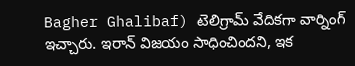Bagher Ghalibaf) టెలిగ్రామ్ వేదికగా వార్నింగ్ ఇచ్చారు. ఇరాన్ విజయం సాధించిందని, ఇక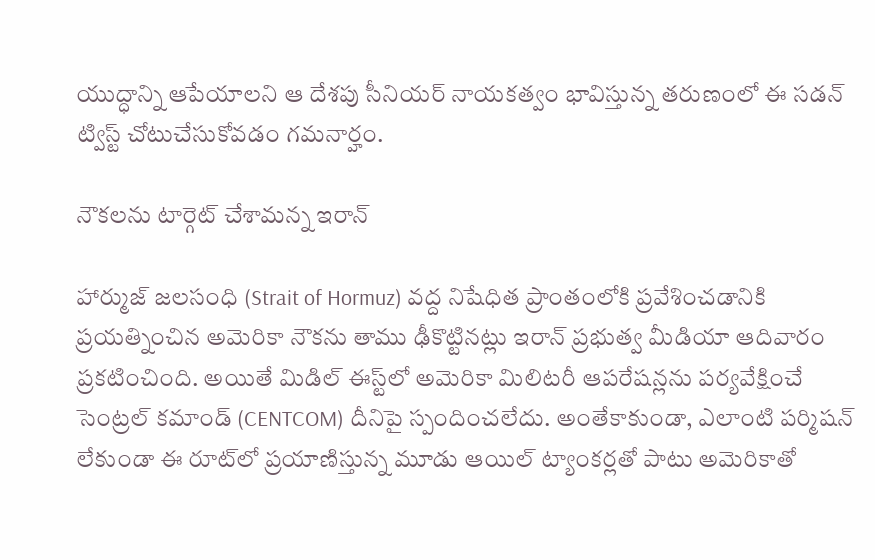యుద్ధాన్ని ఆపేయాలని ఆ దేశపు సీనియర్ నాయకత్వం భావిస్తున్న తరుణంలో ఈ సడన్ ట్విస్ట్ చోటుచేసుకోవడం గమనార్హం.

నౌకలను టార్గెట్ చేశామన్న ఇరాన్

హార్ముజ్ జలసంధి (Strait of Hormuz) వద్ద నిషేధిత ప్రాంతంలోకి ప్రవేశించడానికి ప్రయత్నించిన అమెరికా నౌకను తాము ఢీకొట్టినట్లు ఇరాన్ ప్రభుత్వ మీడియా ఆదివారం ప్రకటించింది. అయితే మిడిల్ ఈస్ట్‌లో అమెరికా మిలిటరీ ఆపరేషన్లను పర్యవేక్షించే సెంట్రల్ కమాండ్ (CENTCOM) దీనిపై స్పందించలేదు. అంతేకాకుండా, ఎలాంటి పర్మిషన్ లేకుండా ఈ రూట్‌లో ప్రయాణిస్తున్న మూడు ఆయిల్ ట్యాంకర్లతో పాటు అమెరికాతో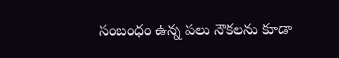సంబంధం ఉన్న పలు నౌకలను కూడా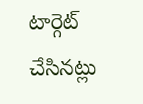టార్గెట్ చేసినట్లు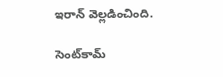ఇరాన్ వెల్లడించింది.

సెంట్‌కామ్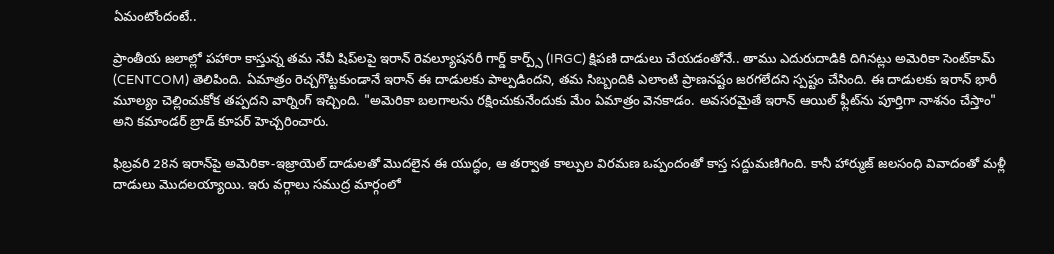ఏమంటోందంటే..

ప్రాంతీయ జలాల్లో పహారా కాస్తున్న తమ నేవీ షిప్‌లపై ఇరాన్ రెవల్యూషనరీ గార్డ్ కార్ప్స్ (IRGC) క్షిపణి దాడులు చేయడంతోనే.. తాము ఎదురుదాడికి దిగినట్లు అమెరికా సెంట్‌కామ్ (CENTCOM) తెలిపింది. ఏమాత్రం రెచ్చగొట్టకుండానే ఇరాన్ ఈ దాడులకు పాల్పడిందని, తమ సిబ్బందికి ఎలాంటి ప్రాణనష్టం జరగలేదని స్పష్టం చేసింది. ఈ దాడులకు ఇరాన్ భారీ మూల్యం చెల్లించుకోక తప్పదని వార్నింగ్ ఇచ్చింది. "అమెరికా బలగాలను రక్షించుకునేందుకు మేం ఏమాత్రం వెనకాడం. అవసరమైతే ఇరాన్ ఆయిల్ ఫ్లీట్‌ను పూర్తిగా నాశనం చేస్తాం" అని కమాండర్ బ్రాడ్ కూపర్ హెచ్చరించారు.

ఫిబ్రవరి 28న ఇరాన్‌పై అమెరికా-ఇజ్రాయెల్ దాడులతో మొదలైన ఈ యుద్ధం, ఆ తర్వాత కాల్పుల విరమణ ఒప్పందంతో కాస్త సద్దుమణిగింది. కానీ హార్ముజ్ జలసంధి వివాదంతో మళ్లీ దాడులు మొదలయ్యాయి. ఇరు వర్గాలు సముద్ర మార్గంలో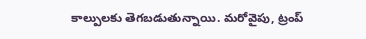కాల్పులకు తెగబడుతున్నాయి. మరోవైపు, ట్రంప్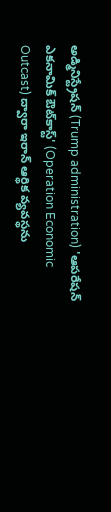అడ్మినిస్ట్రేషన్ (Trump administration) 'ఆపరేషన్ ఎకనామిక్ ఔట్‌కాస్ట్' (Operation Economic Outcast) ద్వారా ఇరాన్ ఆర్థిక వ్యవస్థను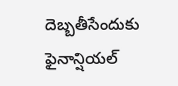దెబ్బతీసేందుకు ఫైనాన్షియల్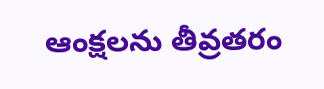ఆంక్షలను తీవ్రతరం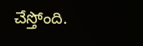చేస్తోంది.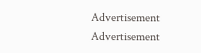Advertisement
Advertisement